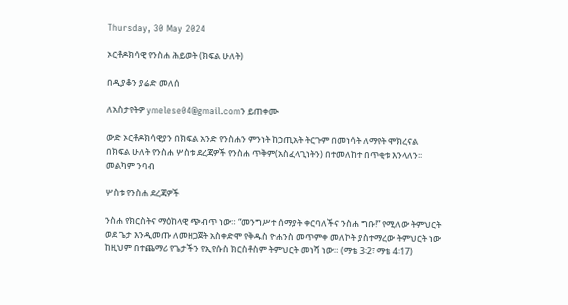Thursday, 30 May 2024

ኦርቶዶክሳዊ የንስሐ ሕይወት (ክፍል ሁለት)

በዲያቆን ያሬድ መለሰ

ለአስታየትዎ ymelese04@gmail.comን ይጠቀሙ

ውድ ኦርቶዶክሳዊያን በክፍል አንድ የንስሐን ምንነት ከኃጢአት ትርጉም በመነሳት ለማየት ሞክረናል በክፍል ሁለት የንስሐ ሦስቱ ደረጃዎች የንስሐ ጥቅም(አስፈላጊነትን) በተመለከተ በጥቂቱ እንላለን፡፡ መልካም ንባብ

ሦስቱ የንስሐ ደረጃዎች

ንስሐ የክርስትና ማዕከላዊ ጭብጥ ነው። “መንግሥተ ሰማያት ቀርባለችና ንስሐ ግቡ!” የሚለው ትምህርት ወደ ጌታ እንዲመጡ ለመዘጋጀት አስቀድሞ የቅዱስ ዮሐንስ መጥምቀ መለኮት ያስተማረው ትምህርት ነው ከዚህም በተጨማሪ የጌታችን የኢየሱስ ክርስቶስም ትምህርት መነሻ ነው። (ማቴ 3፡2፣ ማቴ 4፡17)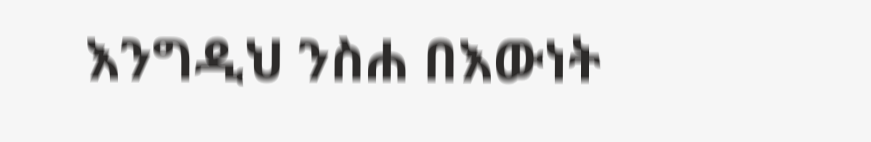እንግዲህ ንስሐ በእውነት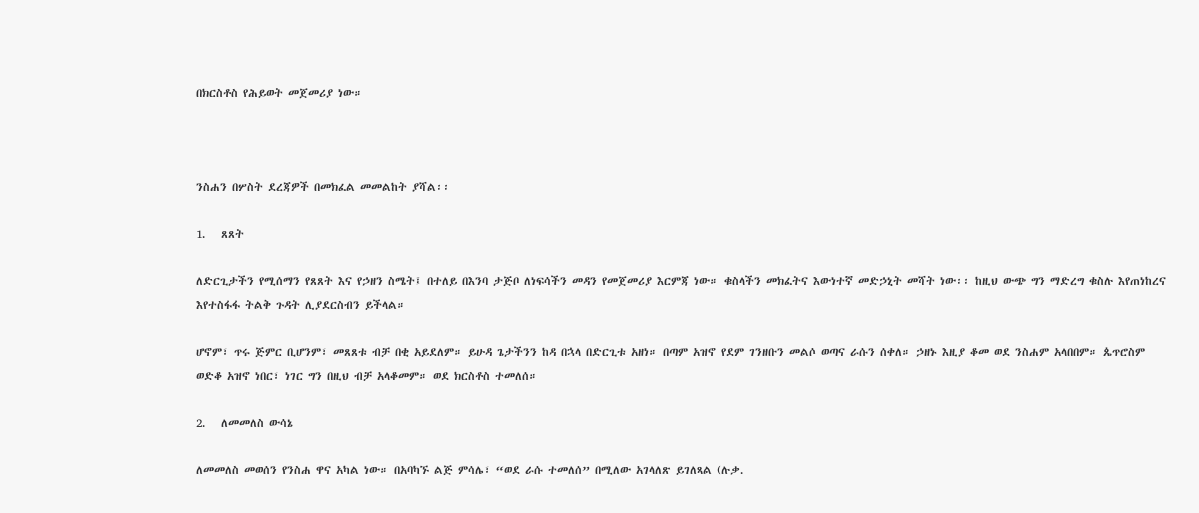በክርስቶስ የሕይወት መጀመሪያ ነው።



ንስሐን በሦስት ደረጃዎች በመክፈል መመልከት ያሻል፡፡

1.   ጸጸት

ለድርጊታችን የሚሰማን የጸጸት እና የኃዘን ስሜት፤ በተለይ በእንባ ታጅቦ ለነፍሳችን መዳን የመጀመሪያ እርምጃ ነው። ቁስላችን መክፈትና እውነተኛ መድኃኒት መሻት ነው፡፡ ከዚህ ውጭ ግን ማድረግ ቁስሉ እየጠነከረና እየተስፋፋ ትልቅ ጉዳት ሊያደርስብን ይችላል።

ሆኖም፣ ጥሩ ጅምር ቢሆንም፣ መጸጸቱ ብቻ በቂ አይደለም። ይሁዳ ጌታችንን ከዳ በኋላ በድርጊቱ አዘነ። በጣም አዝኖ የደም ገንዘቡን መልሶ ወጣና ራሱን ሰቀለ። ኃዘኑ እዚያ ቆመ ወደ ንስሐም አላበበም። ጴጥሮስም ወድቆ አዝኖ ነበር፣ ነገር ግን በዚህ ብቻ አላቆመም። ወደ ክርስቶስ ተመለሰ።

2.   ለመመለስ ውሳኔ

ለመመለስ መወሰን የንስሐ ዋና አካል ነው። በአባካኙ ልጅ ምሳሌ፣ “ወደ ራሱ ተመለሰ” በሚለው አገላለጽ ይገለጻል (ሉቃ.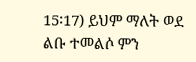15፡17) ይህም ማለት ወደ ልቡ ተመልሶ ምን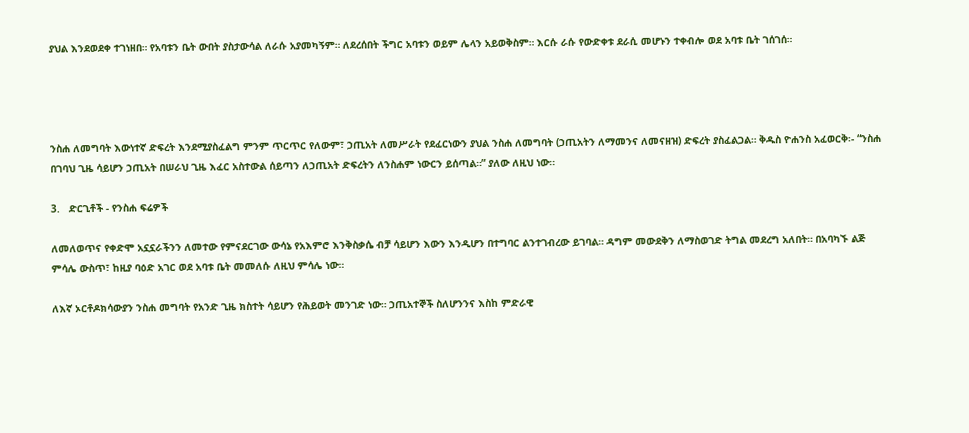ያህል እንደወደቀ ተገነዘበ። የአባቱን ቤት ውበት ያስታውሳል ለራሱ አያመካኝም። ለደረሰበት ችግር አባቱን ወይም ሌላን አይወቅስም። እርሱ ራሱ የውድቀቱ ደራሲ መሆኑን ተቀብሎ ወደ አባቱ ቤት ገሰገሰ።




ንስሐ ለመግባት እውነተኛ ድፍረት እንደሚያስፈልግ ምንም ጥርጥር የለውም፣ ኃጢአት ለመሥራት የደፈርነውን ያህል ንስሐ ለመግባት (ኃጢአትን ለማመንና ለመናዘዝ) ድፍረት ያስፈልጋል። ቅዱስ ዮሐንስ አፈወርቅ፡- “ንስሐ በገባህ ጊዜ ሳይሆን ኃጢአት በሠራህ ጊዜ እፈር አስተውል ሰይጣን ለኃጢአት ድፍረትን ለንስሐም ነውርን ይሰጣል።” ያለው ለዚህ ነው፡፡

3.   ድርጊቶች - የንስሐ ፍሬዎች

ለመለወጥና የቀድሞ አኗኗራችንን ለመተው የምናደርገው ውሳኔ የአእምሮ እንቅስቃሴ ብቻ ሳይሆን እውን እንዲሆን በተግባር ልንተገብረው ይገባል። ዳግም መውደቅን ለማስወገድ ትግል መደረግ አለበት። በአባካኙ ልጅ ምሳሌ ውስጥ፣ ከዚያ ባዕድ አገር ወደ አባቱ ቤት መመለሱ ለዚህ ምሳሌ ነው።

ለእኛ ኦርቶዶክሳውያን ንስሐ መግባት የአንድ ጊዜ ክስተት ሳይሆን የሕይወት መንገድ ነው። ኃጢአተኞች ስለሆንንና እስከ ምድራዊ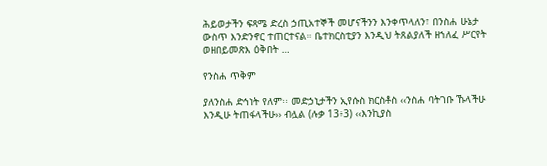ሕይወታችን ፍጻሜ ድረስ ኃጢአተኞች መሆናችንን እንቀጥላለን፣ በንስሐ ሁኔታ ውስጥ እንድንኖር ተጠርተናል። ቤተክርስቲያን እንዲህ ትጸልያለች ዘኀለፈ ሥርየት ወዘበይመጽእ ዕቅበት …

የንስሐ ጥቅም

ያለንስሐ ድኅነት የለም፡፡ መድኃኒታችን ኢየሱስ ክርስቶስ ‹‹ንስሐ ባትገቡ ኹላችሁ እንዲሁ ትጠፋላችሁ›› ብሏል (ሉቃ 13፥3) ‹‹እንኪያስ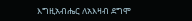እግዚአብሔር ለአእዛብ ደግሞ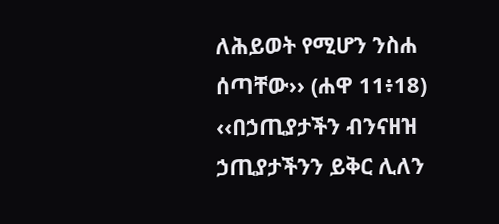ለሕይወት የሚሆን ንስሐ ሰጣቸው›› (ሐዋ 11፥18) ‹‹በኃጢያታችን ብንናዘዝ ኃጢያታችንን ይቅር ሊለን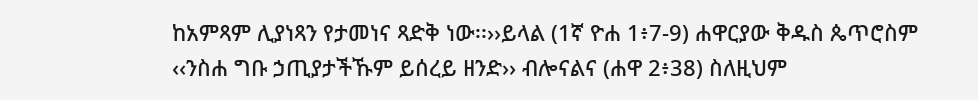ከአምጻም ሊያነጻን የታመነና ጻድቅ ነው፡፡››ይላል (1ኛ ዮሐ 1፥7-9) ሐዋርያው ቅዱስ ጴጥሮስም ‹‹ንስሐ ግቡ ኃጢያታችኹም ይሰረይ ዘንድ›› ብሎናልና (ሐዋ 2፥38) ስለዚህም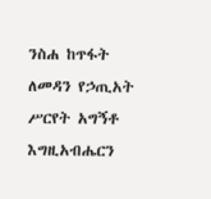ንስሐ ከጥፋት ለመዳን የኃጢአት ሥርየት አግኝቶ እግዚአብሔርን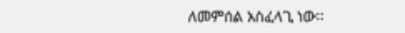ለመምሰል አስፈላጊ ነው፡፡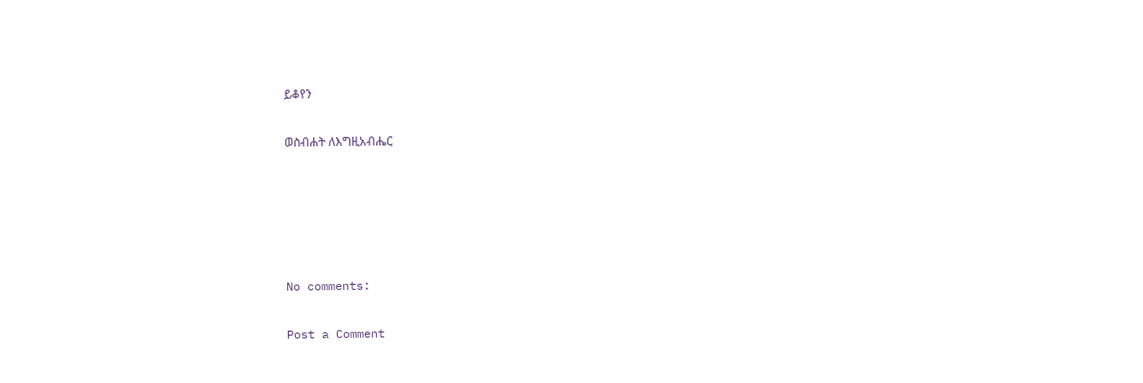ይቆየን

ወስብሐት ለእግዚአብሔር





No comments:

Post a Comment